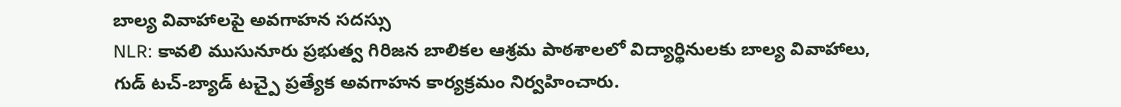బాల్య వివాహాలపై అవగాహన సదస్సు
NLR: కావలి ముసునూరు ప్రభుత్వ గిరిజన బాలికల ఆశ్రమ పాఠశాలలో విద్యార్థినులకు బాల్య వివాహాలు, గుడ్ టచ్-బ్యాడ్ టచ్పై ప్రత్యేక అవగాహన కార్యక్రమం నిర్వహించారు.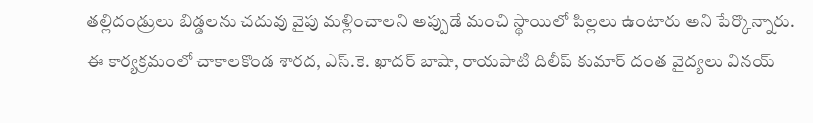తల్లిదండ్రులు బిడ్డలను చదువు వైపు మళ్లించాలని అప్పుడే మంచి స్థాయిలో పిల్లలు ఉంటారు అని పేర్కొన్నారు. ఈ కార్యక్రమంలో చాకాలకొండ శారద, ఎస్.కె. ఖాదర్ బాషా, రాయపాటి దిలీప్ కుమార్ దంత వైద్యలు వినయ్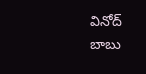వినోద్ బాబు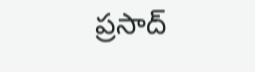ప్రసాద్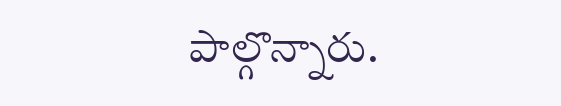పాల్గొన్నారు.